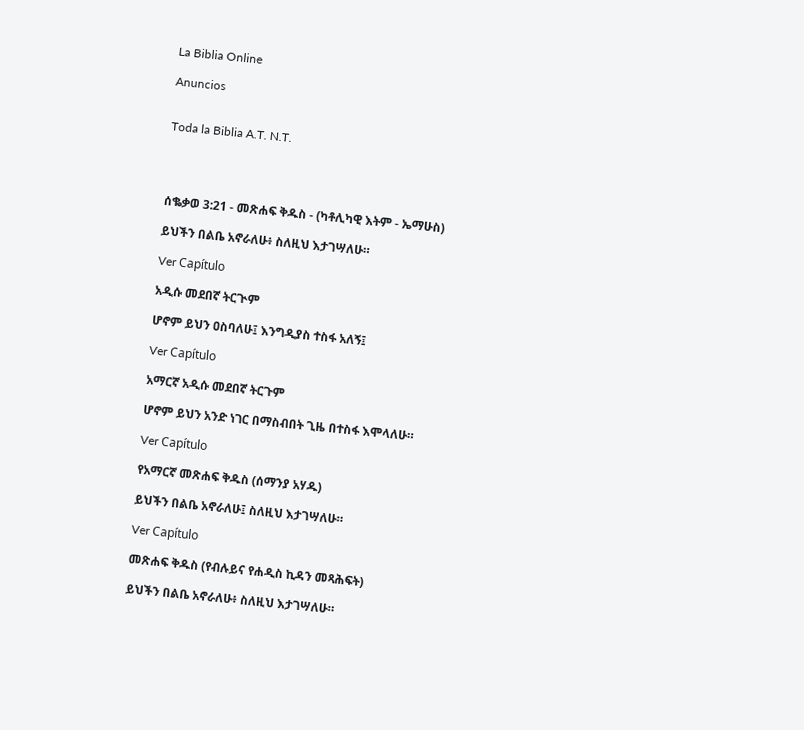La Biblia Online

Anuncios


Toda la Biblia A.T. N.T.




ሰቈቃወ 3:21 - መጽሐፍ ቅዱስ - (ካቶሊካዊ እትም - ኤማሁስ)

ይህችን በልቤ አኖራለሁ፥ ስለዚህ እታገሣለሁ።

Ver Capítulo

አዲሱ መደበኛ ትርጒም

ሆኖም ይህን ዐስባለሁ፤ እንግዲያስ ተስፋ አለኝ፤

Ver Capítulo

አማርኛ አዲሱ መደበኛ ትርጉም

ሆኖም ይህን አንድ ነገር በማስብበት ጊዜ በተስፋ እሞላለሁ።

Ver Capítulo

የአማርኛ መጽሐፍ ቅዱስ (ሰማንያ አሃዱ)

ይህችን በልቤ አኖራለሁ፤ ስለዚህ እታገሣለሁ።

Ver Capítulo

መጽሐፍ ቅዱስ (የብሉይና የሐዲስ ኪዳን መጻሕፍት)

ይህችን በልቤ አኖራለሁ፥ ስለዚህ እታገሣለሁ።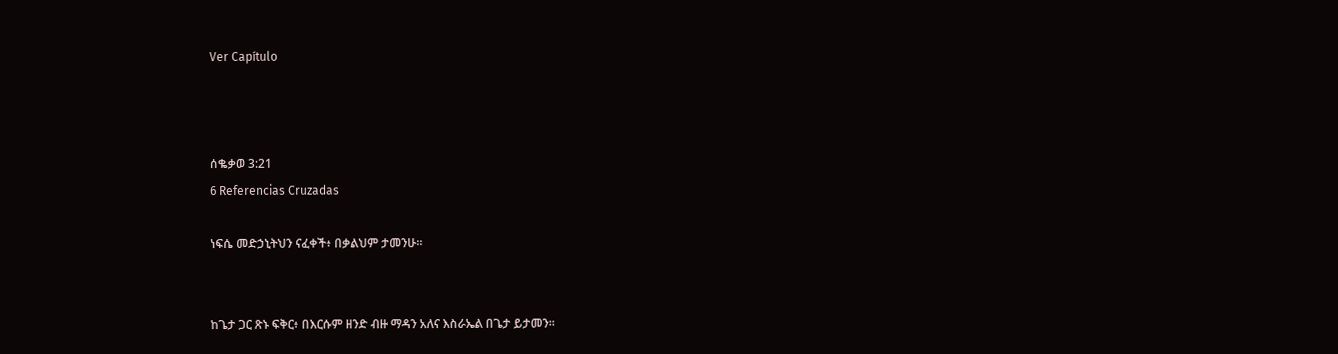Ver Capítulo



ሰቈቃወ 3:21
6 Referencias Cruzadas

ነፍሴ መድኃኒትህን ናፈቀች፥ በቃልህም ታመንሁ።


ከጌታ ጋር ጽኑ ፍቅር፥ በእርሱም ዘንድ ብዙ ማዳን አለና እስራኤል በጌታ ይታመን።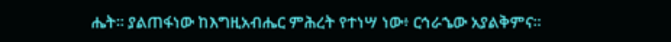ሔት። ያልጠፋነው ከእግዚአብሔር ምሕረት የተነሣ ነው፥ ርኅራኄው አያልቅምና።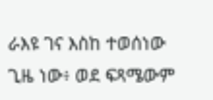ራእዩ ገና እስከ ተወሰነው ጊዜ ነው፥ ወደ ፍጻሜውም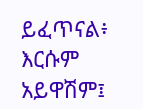ይፈጥናል፥ እርሱም አይዋሽም፤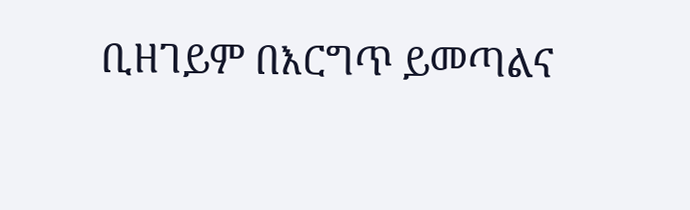ቢዘገይም በእርግጥ ይመጣልና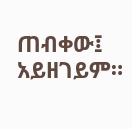ጠብቀው፤ አይዘገይም።